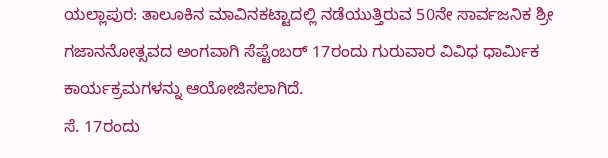ಯಲ್ಲಾಪುರ: ತಾಲೂಕಿನ ಮಾವಿನಕಟ್ಟಾದಲ್ಲಿ ನಡೆಯುತ್ತಿರುವ 50ನೇ ಸಾರ್ವಜನಿಕ ಶ್ರೀ ಗಜಾನನೋತ್ಸವದ ಅಂಗವಾಗಿ ಸೆಪ್ಟೆಂಬರ್ 17ರಂದು ಗುರುವಾರ ವಿವಿಧ ಧಾರ್ಮಿಕ ಕಾರ್ಯಕ್ರಮಗಳನ್ನು ಆಯೋಜಿಸಲಾಗಿದೆ.
ಸೆ. 17ರಂದು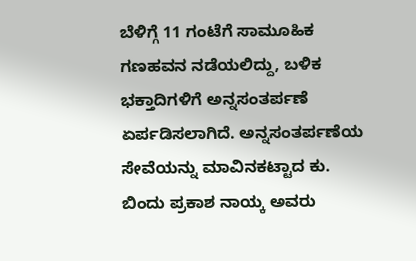ಬೆಳಿಗ್ಗೆ 11 ಗಂಟೆಗೆ ಸಾಮೂಹಿಕ ಗಣಹವನ ನಡೆಯಲಿದ್ದು, ಬಳಿಕ ಭಕ್ತಾದಿಗಳಿಗೆ ಅನ್ನಸಂತರ್ಪಣೆ ಏರ್ಪಡಿಸಲಾಗಿದೆ. ಅನ್ನಸಂತರ್ಪಣೆಯ ಸೇವೆಯನ್ನು ಮಾವಿನಕಟ್ಟಾದ ಕು. ಬಿಂದು ಪ್ರಕಾಶ ನಾಯ್ಕ ಅವರು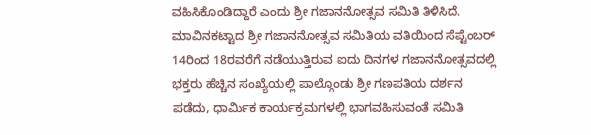ವಹಿಸಿಕೊಂಡಿದ್ದಾರೆ ಎಂದು ಶ್ರೀ ಗಜಾನನೋತ್ಸವ ಸಮಿತಿ ತಿಳಿಸಿದೆ.
ಮಾವಿನಕಟ್ಟಾದ ಶ್ರೀ ಗಜಾನನೋತ್ಸವ ಸಮಿತಿಯ ವತಿಯಿಂದ ಸೆಪ್ಟೆಂಬರ್ 14ರಿಂದ 18ರವರೆಗೆ ನಡೆಯುತ್ತಿರುವ ಐದು ದಿನಗಳ ಗಜಾನನೋತ್ಸವದಲ್ಲಿ ಭಕ್ತರು ಹೆಚ್ಚಿನ ಸಂಖ್ಯೆಯಲ್ಲಿ ಪಾಲ್ಗೊಂಡು ಶ್ರೀ ಗಣಪತಿಯ ದರ್ಶನ ಪಡೆದು, ಧಾರ್ಮಿಕ ಕಾರ್ಯಕ್ರಮಗಳಲ್ಲಿ ಭಾಗವಹಿಸುವಂತೆ ಸಮಿತಿ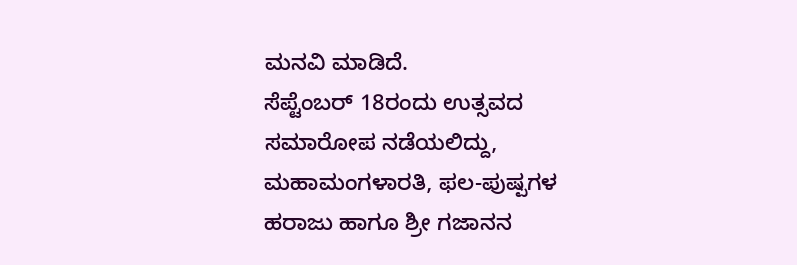ಮನವಿ ಮಾಡಿದೆ.
ಸೆಪ್ಟೆಂಬರ್ 18ರಂದು ಉತ್ಸವದ ಸಮಾರೋಪ ನಡೆಯಲಿದ್ದು, ಮಹಾಮಂಗಳಾರತಿ, ಫಲ-ಪುಷ್ಪಗಳ ಹರಾಜು ಹಾಗೂ ಶ್ರೀ ಗಜಾನನ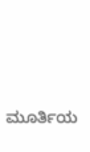ಮೂರ್ತಿಯ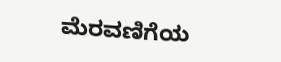ಮೆರವಣಿಗೆಯ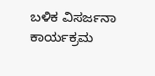ಬಳಿಕ ವಿಸರ್ಜನಾ ಕಾರ್ಯಕ್ರಮ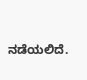ನಡೆಯಲಿದೆ.